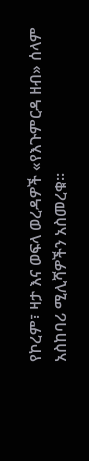የኮረም፣ ዛታ እና ወፍላ ወረዳዎች «የእጉምርዳ ዘብ» ሰላም አስከባሪ ሚሊሻዎችን አስመረቁ።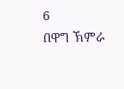6
በዋግ ኽምራ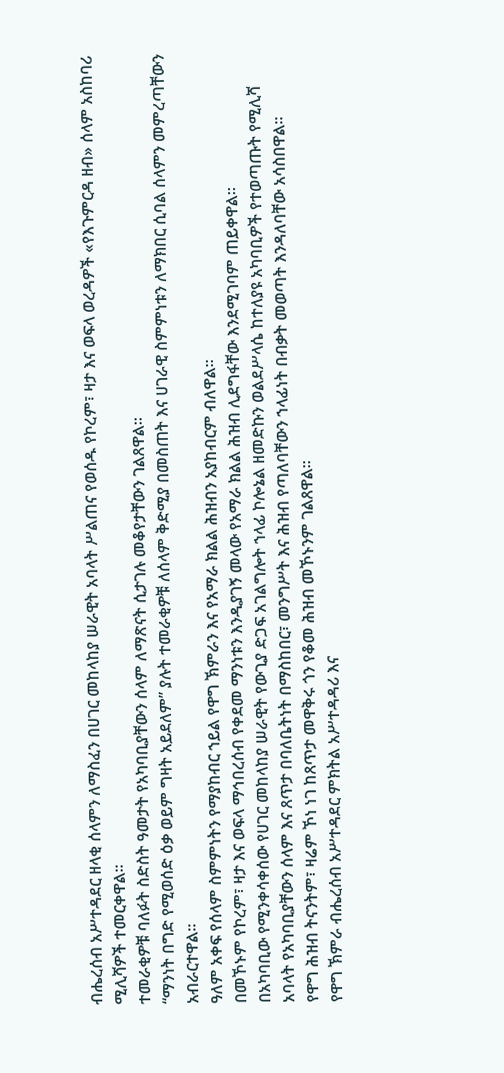ብሔረሰብ አሥተዳደር ዘላቂ ሰላምን ለማስፈን በሀገር መከላከያ ሠራዊት አባላት ሥልጠና የወሰዱ የኮረም፣ ዛታ እና ወፍላ ወረዳዎች «የእጉምርዳ ዘብ» ሰላም አስከባሪ ሚሊሻዎች ተመርቀዋል።
ተመራቂዎቹ ባለፉት ስድስት ዓመታት የአካባቢያቸውን ሰላም ለማጽናት ሲታገሉ መቆየታቸውን ገልጸዋል።
“ማንነት በግድ የሚወሰድ ዕቃ ወይም ግዛት አይደለም” ያሉት ተመራቂዎቹ ለሰላም ቅድሚያ በመስጠት እና ሀገራዊ ስምምነቱን ለማክበር ሲባል ሰላምን መምረጣቸውን አብራርተዋል።
ዓለም አቀፍ የሰላም ስምምነትን የማያከብር ኀይል የዋግ ኽምራን እና የአማራ ክልል ሕዝብን አያከብርም ብለዋል።
በመኾኑም የኮረም፣ ዛታ እና ወፍላ ማኅበረሰብ የቀደመ ማንነቱን እንዲያገኝ መላው የአማራ ክልል ሕዝብ ሊደግፋቸው እንደሚገባም ጠይቀዋል።
በአካባቢው የሚንቀሳቀሰው የሀገር መከላከያ ሠራዊት የውጊያ ድጋፍ አገልግሎት ኀላፊ ኮሎኔል ዘመድኩን ወልደሥላሴ ከተለያዩ አካባቢዎች የተወጣጡት የሚሊሻ አባላት የአካባቢያቸውን ሰላም እና ጸጥታ በባለቤትነት በማስከበር፣ መንግሥት እና ሕዝብ የጣለባቸውን ኀላፊነት በብቃት መወጣት እንዳለባቸው አሳስበዋል።
የዋግ ሕዝብ ትናንትም፣ ዛሬም ኾነ ነገ ከጸጥታ መዋቅሩ ጎን የቆመ ሕዝብ መኾኑንም ገልጸዋል።
የዋግ ኽምራ ብሔረሰብ አሥተዳደር ምክትል አሥተዳዳሪ እና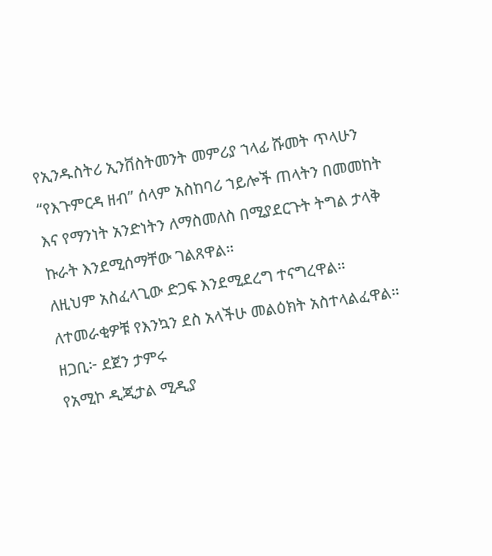የኢንዱስትሪ ኢንቨስትመንት መምሪያ ኀላፊ ሹመት ጥላሁን “የእጉምርዳ ዘብ” ሰላም አስከባሪ ኀይሎች ጠላትን በመመከት እና የማንነት አንድነትን ለማስመለስ በሚያደርጉት ትግል ታላቅ ኩራት እንደሚሰማቸው ገልጸዋል።
ለዚህም አስፈላጊው ድጋፍ እንደሚደረግ ተናግረዋል። ለተመራቂዎቹ የእንኳን ደስ አላችሁ መልዕክት አስተላልፈዋል።
ዘጋቢ፦ ደጀን ታምሩ
የአሚኮ ዲጂታል ሚዲያ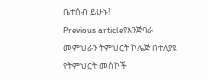ቤተሰብ ይሁኑ!
Previous articleየእንጅባራ መምህራን ትምህርት ኮሌጅ በተለያዩ የትምህርት መስኮች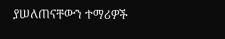ያሠለጠናቸውን ተማሪዎች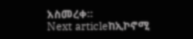አስመረቀ።
Next articleከኢኮኖሚ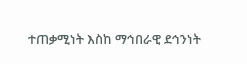ተጠቃሚነት እስከ ማኅበራዊ ደኅንነት